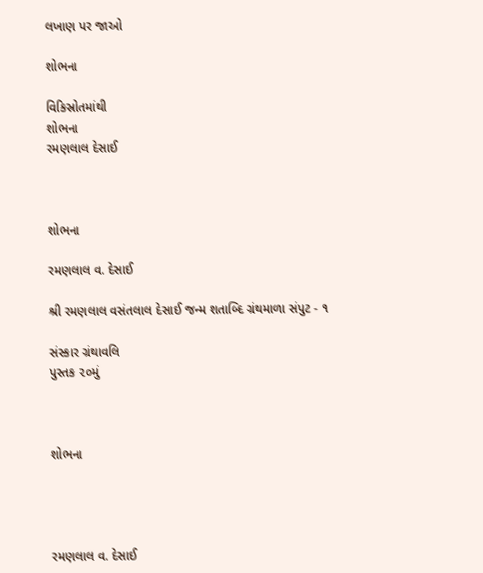લખાણ પર જાઓ

શોભના

વિકિસ્રોતમાંથી
શોભના
રમણલાલ દેસાઈ



શોભના

રમણલાલ વ. દેસાઈ

શ્રી રમણલાલ વસંતલાલ દેસાઈ જન્મ શતાબ્દિ ગ્રંથમાળા સંપુટ - ૧

સંસ્કાર ગ્રંથાવલિ
પુસ્તક ૨૦મું



શોભના




રમણલાલ વ. દેસાઈ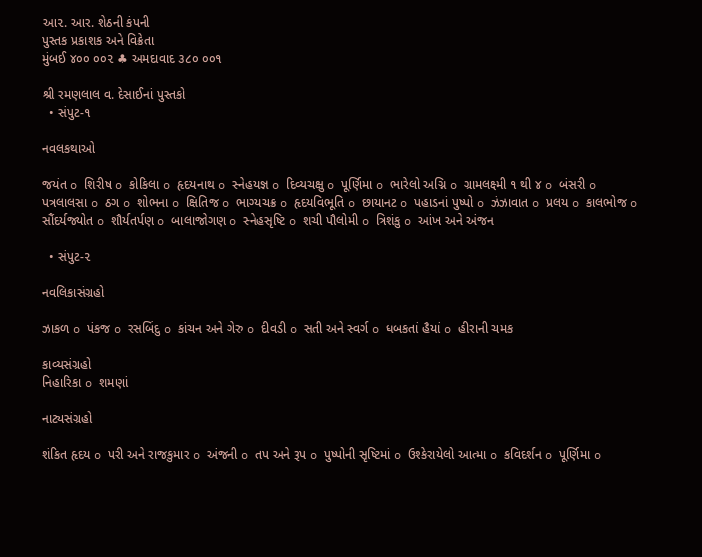આ૨. આર. શેઠની કંપની
પુસ્તક પ્રકાશક અને વિક્રેતા
મુંબઈ ૪૦૦ ૦૦૨ ♣ અમદાવાદ ૩૮૦ ૦૦૧

શ્રી રમણલાલ વ. દેસાઈનાં પુસ્તકો
  • સંપુટ-૧

નવલકથાઓ

જયંત o શિરીષ o કોકિલા o હૃદયનાથ o સ્નેહયજ્ઞ o દિવ્યચક્ષુ o પૂર્ણિમા o ભારેલો અગ્નિ o ગ્રામલક્ષ્મી ૧ થી ૪ o બંસરી o પત્રલાલસા o ઠગ o શોભના o ક્ષિતિજ o ભાગ્યચક્ર o હૃદયવિભૂતિ o છાયાનટ o પહાડનાં પુષ્પો o ઝંઝાવાત o પ્રલય o કાલભોજ o સૌંદર્યજ્યોત o શૌર્યતર્પણ o બાલાજોગણ o સ્નેહસૃષ્ટિ o શચી પૌલોમી o ત્રિશંકુ o આંખ અને અંજન

  • સંપુટ-૨

નવલિકાસંગ્રહો

ઝાકળ o પંકજ o રસબિંદુ o કાંચન અને ગેરુ o દીવડી o સતી અને સ્વર્ગ o ધબકતાં હૈયાં o હીરાની ચમક

કાવ્યસંગ્રહો
નિહારિકા o શમણાં

નાટ્યસંગ્રહો

શંકિત હૃદય o પરી અને રાજકુમાર o અંજની o તપ અને રૂપ o પુષ્પોની સૃષ્ટિમાં o ઉશ્કેરાયેલો આત્મા o કવિદર્શન o પૂર્ણિમા o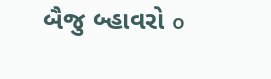બૈજુ બ્હાવરો o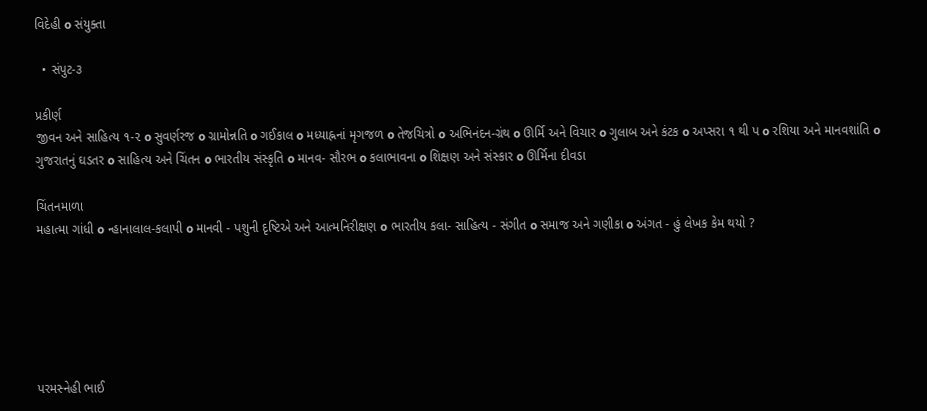વિદેહી o સંયુક્તા

  • સંપુટ-૩

પ્રકીર્ણ
જીવન અને સાહિત્ય ૧-૨ o સુવર્ણરજ o ગ્રામોન્નતિ o ગઈકાલ o મધ્યાહ્નનાં મૃગજળ o તેજચિત્રો o અભિનંદન-ગ્રંથ o ઊર્મિ અને વિચાર o ગુલાબ અને કંટક o અપ્સરા ૧ થી પ o રશિયા અને માનવશાંતિ o ગુજરાતનું ઘડતર o સાહિત્ય અને ચિંતન o ભારતીય સંસ્કૃતિ o માનવ- સૌરભ o કલાભાવના o શિક્ષણ અને સંસ્કાર o ઊર્મિના દીવડા

ચિંતનમાળા
મહાત્મા ગાંધી o ન્હાનાલાલ-કલાપી o માનવી - પશુની દૃષ્ટિએ અને આત્મનિરીક્ષણ o ભારતીય કલા- સાહિત્ય - સંગીત o સમાજ અને ગણીકા o અંગત - હું લેખક કેમ થયો ?






પરમસ્નેહી ભાઈ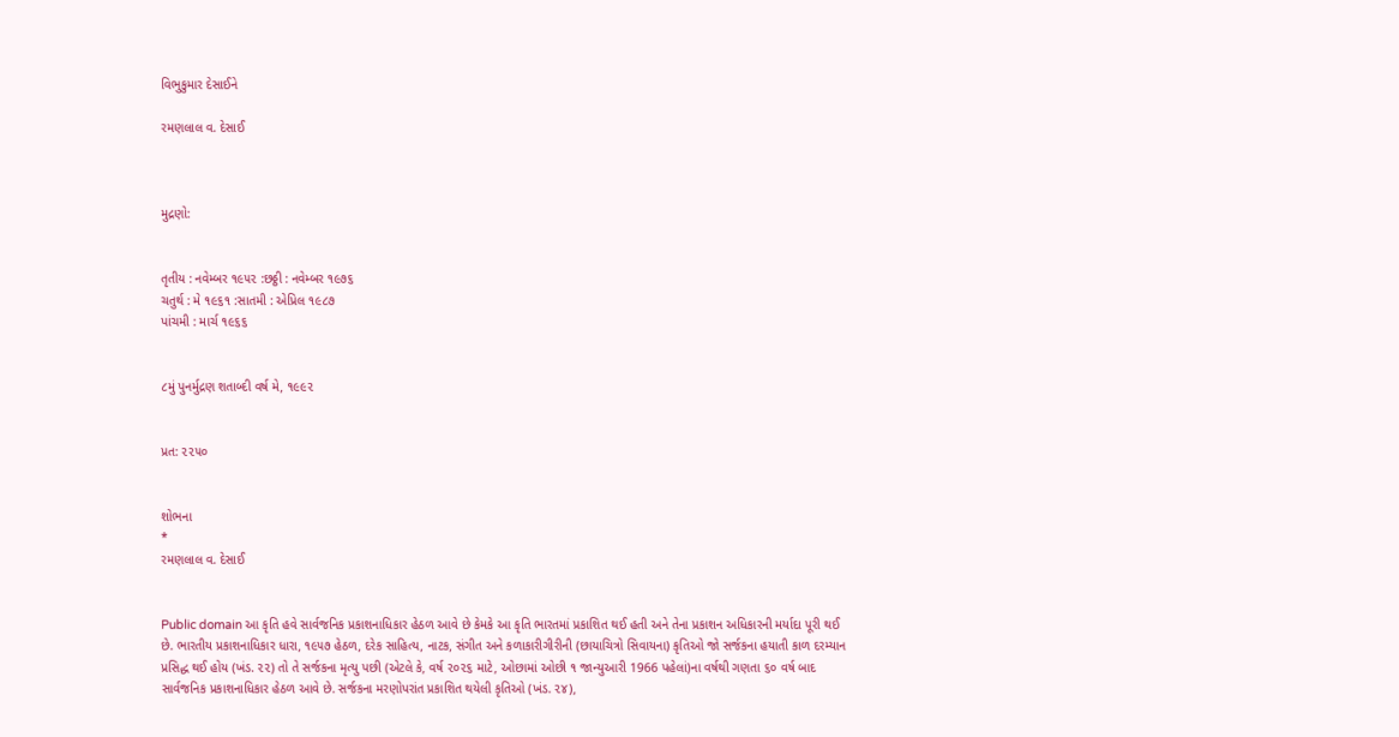વિભુકુમાર દેસાઈને

રમણલાલ વ. દેસાઈ



મુદ્રણો:


તૃતીય : નવેમ્બર ૧૯૫૨ :છઠ્ઠી : નવેમ્બર ૧૯૭૬
ચતુર્થ : મે ૧૯૬૧ :સાતમી : એપ્રિલ ૧૯૮૭
પાંચમી : માર્ચ ૧૯૬૬


૮મું પુનર્મુદ્રણ શતાબ્દી વર્ષ મે, ૧૯૯૨


પ્રત: ૨૨૫૦


શોભના
*
રમણલાલ વ. દેસાઈ


Public domain આ કૃતિ હવે સાર્વજનિક પ્રકાશનાધિકાર હેઠળ આવે છે કેમકે આ કૃતિ ભારતમાં પ્રકાશિત થઈ હતી અને તેના પ્રકાશન અધિકારની મર્યાદા પૂરી થઈ છે. ભારતીય પ્રકાશનાધિકાર ધારા, ૧૯૫૭ હેઠળ, દરેક સાહિત્ય, નાટક, સંગીત અને કળાકારીગીરીની (છાયાચિત્રો સિવાયના) કૃતિઓ જો સર્જકના હયાતી કાળ દરમ્યાન પ્રસિદ્ધ થઈ હોય (ખંડ. ૨૨) તો તે સર્જકના મૃત્યુ પછી (એટલે કે, વર્ષ ૨૦૨૬ માટે, ઓછામાં ઓછી ૧ જાન્યુઆરી 1966 પહેલાં)ના વર્ષથી ગણતા ૬૦ વર્ષ બાદ સાર્વજનિક પ્રકાશનાધિકાર હેઠળ આવે છે. સર્જકના મરણોપરાંત પ્રકાશિત થયેલી કૃતિઓ (ખંડ. ૨૪),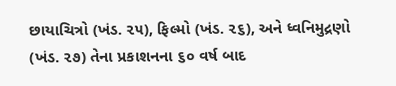છાયાચિત્રો (ખંડ. ૨૫), ફિલ્મો (ખંડ. ૨૬), અને ધ્વનિમુદ્રણો (ખંડ. ૨૭) તેના પ્રકાશનના ૬૦ વર્ષ બાદ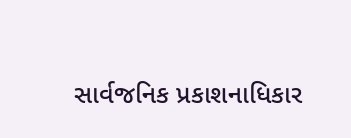સાર્વજનિક પ્રકાશનાધિકાર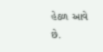હેઠળ આવે છે.